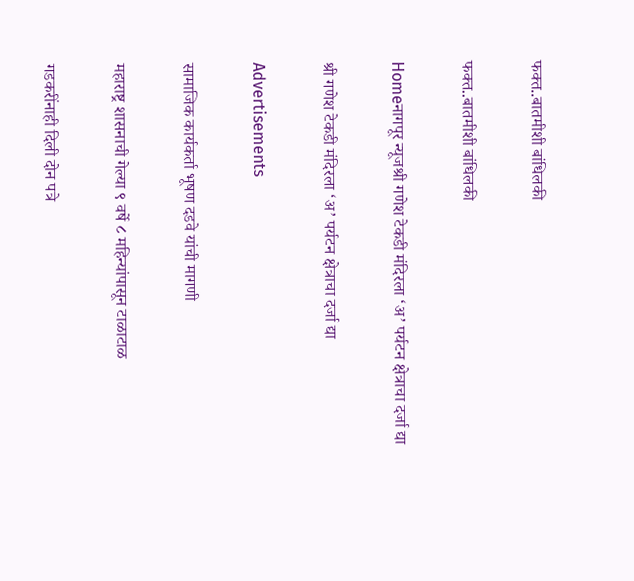फक्त..बातमीशी बांधिलकी

फक्त..बातमीशी बांधिलकी

Homeनागपूर न्यूजश्री गणेश टेकडी मंदिरला ‘अ’ पर्यटन क्षेत्राचा दर्जा द्या

श्री गणेश टेकडी मंदिरला ‘अ’ पर्यटन क्षेत्राचा दर्जा द्या

Advertisements

सामाजिक कार्यकर्ता भूषण दडवे यांची मागणी

महाराष्ट्र शासनाची गेल्या ९ वर्षे ८ महिन्यांपासून टाळाटाळ

गडकरींनाही दिली दोन पत्रे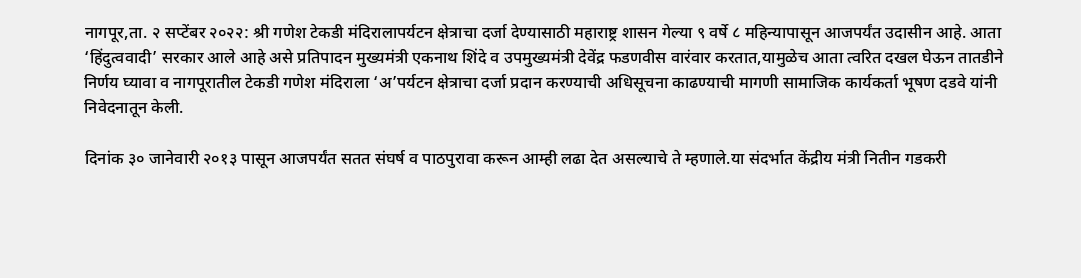नागपूर,ता. २ सप्टेंबर २०२२: श्री गणेश टेकडी मंदिरालापर्यटन क्षेत्राचा दर्जा देण्यासाठी महाराष्ट्र शासन गेल्या ९ वर्षे ८ महिन्यापासून आजपर्यंत उदासीन आहे. आता ‘हिंदुत्ववादी’ सरकार आले आहे असे प्रतिपादन मुख्यमंत्री एकनाथ शिंदे व उपमुख्यमंत्री देवेंद्र फडणवीस वारंवार करतात,यामुळेच आता त्वरित दखल घेऊन तातडीने निर्णय घ्यावा व नागपूरातील टेकडी गणेश मंदिराला ‘अ’पर्यटन क्षेत्राचा दर्जा प्रदान करण्याची अधिसूचना काढण्याची मागणी सामाजिक कार्यकर्ता भूषण दडवे यांनी निवेदनातून केली.

दिनांक ३० जानेवारी २०१३ पासून आजपर्यंत सतत संघर्ष व पाठपुरावा करून आम्ही लढा देत असल्याचे ते म्हणाले.या संदर्भात केंद्रीय मंत्री नितीन गडकरी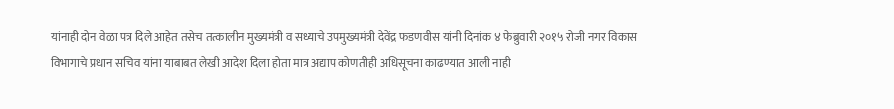यांनाही दोन वेळा पत्र दिले आहेत तसेच तत्कालीन मुख्यमंत्री व सध्याचे उपमुख्यमंत्री देवेंद्र फडणवीस यांनी दिनांक ४ फेब्रुवारी २०१५ रोजी नगर विकास विभागाचे प्रधान सचिव यांना याबाबत लेखी आदेश दिला होता मात्र अद्याप कोणतीही अधिसूचना काढण्यात आली नाही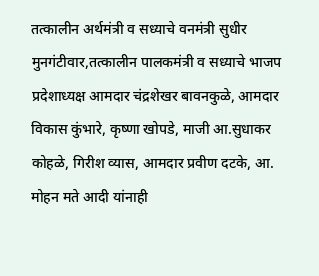तत्कालीन अर्थमंत्री व सध्याचे वनमंत्री सुधीर मुनगंटीवार,तत्कालीन पालकमंत्री व सध्याचे भाजप प्रदेशाध्यक्ष आमदार चंद्रशेखर बावनकुळे, आमदार विकास कुंभारे, कृष्णा खोपडे, माजी आ.सुधाकर कोहळे, गिरीश व्यास, आमदार प्रवीण दटके, आ. मोहन मते आदी यांनाही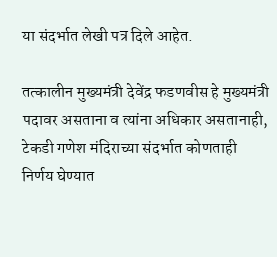या संदर्भात लेखी पत्र दिले आहेत.

तत्कालीन मुख्यमंत्री देवेंद्र फडणवीस हे मुख्यमंत्री पदावर असताना व त्यांना अधिकार असतानाही, टेकडी गणेश मंदिराच्या संदर्भात कोणताही निर्णय घेण्यात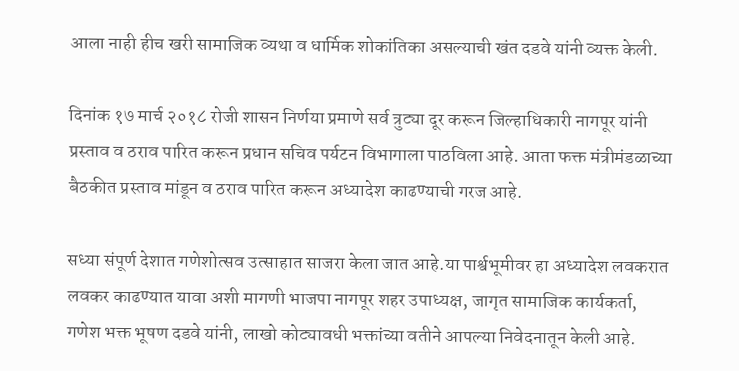आला नाही हीच खरी सामाजिक व्यथा व धार्मिक शोकांतिका असल्याची खंत दडवे यांनी व्यक्त केली.

दिनांक १७ मार्च २०१८ रोजी शासन निर्णया प्रमाणे सर्व त्रुट्या दूर करून जिल्हाधिकारी नागपूर यांनी प्रस्ताव व ठराव पारित करून प्रधान सचिव पर्यटन विभागाला पाठविला आहे. आता फक्त मंत्रीमंडळाच्या बैठकीत प्रस्ताव मांडून व ठराव पारित करून अध्यादेश काढण्याची गरज आहे.

सध्या संपूर्ण देशात गणेशोत्सव उत्साहात साजरा केला जात आहे.या पार्श्वभूमीवर हा अध्यादेश लवकरात लवकर काढण्यात यावा अशी मागणी भाजपा नागपूर शहर उपाध्यक्ष, जागृत सामाजिक कार्यकर्ता, गणेश भक्त भूषण दडवे यांनी, लाखो कोट्यावधी भक्तांच्या वतीने आपल्या निवेदनातून केली आहे.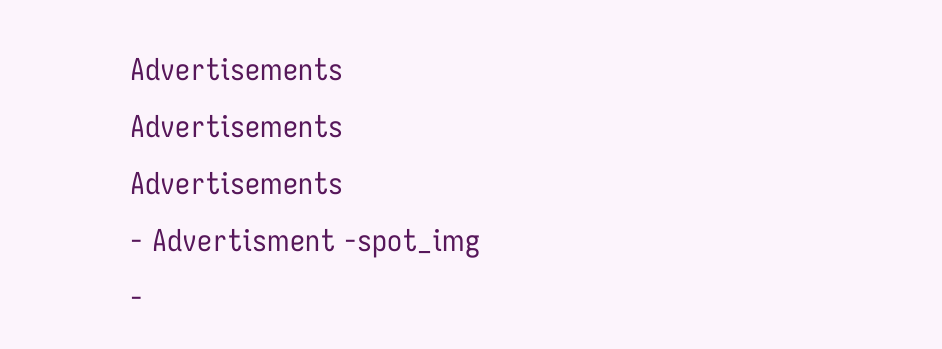Advertisements
Advertisements
Advertisements
- Advertisment -spot_img
-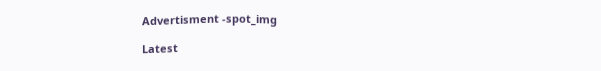Advertisment -spot_img

Latest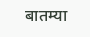बातम्या